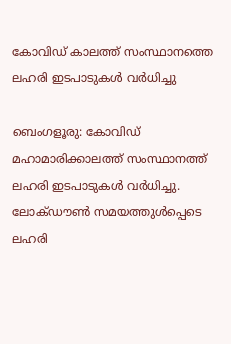കോവിഡ് കാലത്ത് സംസ്ഥാനത്തെ ലഹരി ഇടപാടുകൾ വർധിച്ചു

ബെംഗളൂരു: കോവിഡ് മഹാമാരിക്കാലത്ത് സംസ്ഥാനത്ത് ലഹരി ഇടപാടുകൾ വർധിച്ചു. ലോക്ഡൗൺ സമയത്തുൾപ്പെടെ ലഹരി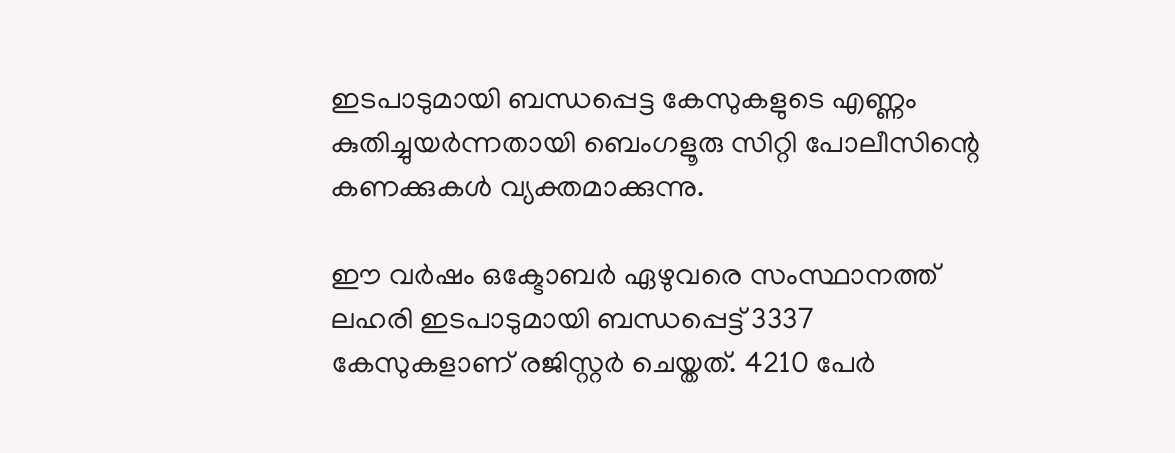ഇടപാടുമായി ബന്ധപ്പെട്ട കേസുകളുടെ എണ്ണം കുതിച്ചുയർന്നതായി ബെംഗളൂരു സിറ്റി പോലീസിന്റെ കണക്കുകൾ വ്യക്തമാക്കുന്നു.

ഈ വർഷം ഒക്ടോബർ ഏഴുവരെ സംസ്ഥാനത്ത് ലഹരി ഇടപാടുമായി ബന്ധപ്പെട്ട് 3337 കേസുകളാണ് രജിസ്റ്റർ ചെയ്തത്. 4210 പേർ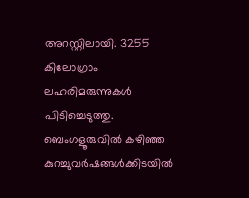അറസ്റ്റിലായി. 3255 കിലോഗ്രാം ലഹരിമരുന്നുകൾ പിടിച്ചെടുത്തു. ബെംഗളൂരുവിൽ കഴിഞ്ഞ കുറച്ചുവർഷങ്ങൾക്കിടയിൽ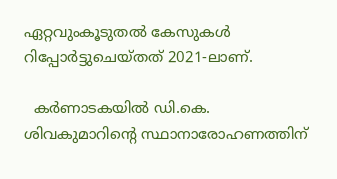ഏറ്റവുംകൂടുതൽ കേസുകൾ റിപ്പോർട്ടുചെയ്തത് 2021-ലാണ്.

  കർണാടകയിൽ ഡി.കെ. ശിവകുമാറിന്റെ സ്ഥാനാരോഹണത്തിന്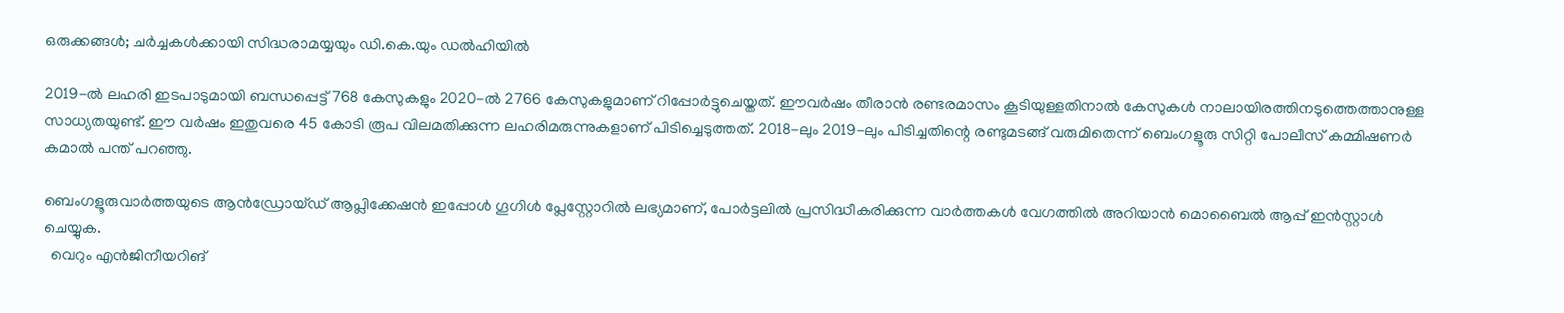ഒരുക്കങ്ങൾ; ചർച്ചകൾക്കായി സിദ്ധരാമയ്യയും ഡി.കെ.യും ഡൽഹിയിൽ

2019-ൽ ലഹരി ഇടപാടുമായി ബന്ധപ്പെട്ട് 768 കേസുകളും 2020-ൽ 2766 കേസുകളുമാണ് റിപ്പോർട്ടുചെയ്തത്. ഈവർഷം തീരാൻ രണ്ടരമാസം കൂടിയുള്ളതിനാൽ കേസുകൾ നാലായിരത്തിനടുത്തെത്താനുള്ള സാധ്യതയുണ്ട്. ഈ വർഷം ഇതുവരെ 45 കോടി രൂപ വിലമതിക്കുന്ന ലഹരിമരുന്നുകളാണ് പിടിച്ചെടുത്തത്. 2018-ലും 2019-ലും പിടിച്ചതിന്റെ രണ്ടുമടങ്ങ് വരുമിതെന്ന് ബെംഗളൂരു സിറ്റി പോലീസ് കമ്മിഷണർ കമാൽ പന്ത് പറഞ്ഞു.

ബെംഗളൂരുവാർത്തയുടെ ആൻഡ്രോയ്ഡ് ആപ്ലിക്കേഷൻ ഇപ്പോൾ ഗൂഗിൾ പ്ലേസ്റ്റോറിൽ ലഭ്യമാണ്, പോർട്ടലിൽ പ്രസിദ്ധീകരിക്കുന്ന വാർത്തകൾ വേഗത്തിൽ അറിയാൻ മൊബൈൽ ആപ്പ് ഇൻസ്റ്റാൾ ചെയ്യുക.
  വെറും എൻജിനീയറിങ്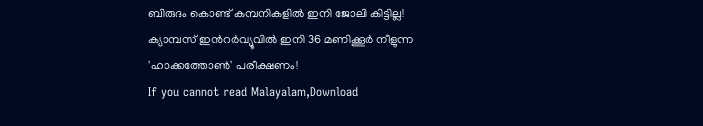ബിരുദം കൊണ്ട് കമ്പനികളിൽ ഇനി ജോലി കിട്ടില്ല! ക്യാമ്പസ് ഇൻറർവ്യൂവിൽ ഇനി 36 മണിക്കൂർ നീളുന്ന 'ഹാക്കത്തോൺ' പരീക്ഷണം!
If you cannot read Malayalam,Download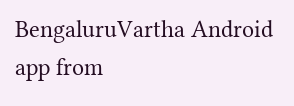BengaluruVartha Android app from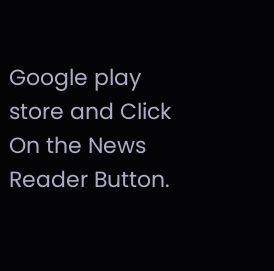Google play store and Click On the News Reader Button.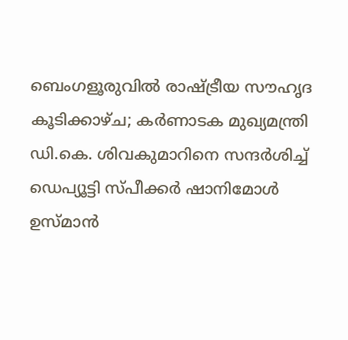ബെംഗളൂരുവിൽ രാഷ്ട്രീയ സൗഹൃദ കൂടിക്കാഴ്ച; കർണാടക മുഖ്യമന്ത്രി ഡി.കെ. ശിവകുമാറിനെ സന്ദർശിച്ച് ഡെപ്യൂട്ടി സ്പീക്കർ ഷാനിമോൾ ഉസ്മാൻ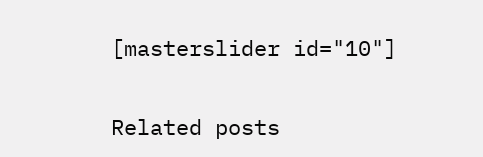[masterslider id="10"]

Related posts